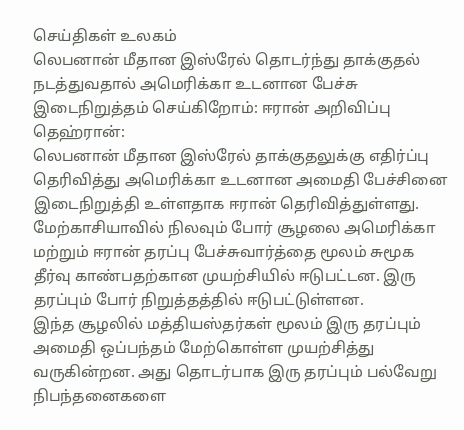செய்திகள் உலகம்
லெபனான் மீதான இஸ்ரேல் தொடர்ந்து தாக்குதல் நடத்துவதால் அமெரிக்கா உடனான பேச்சு இடைநிறுத்தம் செய்கிறோம்: ஈரான் அறிவிப்பு
தெஹ்ரான்:
லெபனான் மீதான இஸ்ரேல் தாக்குதலுக்கு எதிர்ப்பு தெரிவித்து அமெரிக்கா உடனான அமைதி பேச்சினை இடைநிறுத்தி உள்ளதாக ஈரான் தெரிவித்துள்ளது.
மேற்காசியாவில் நிலவும் போர் சூழலை அமெரிக்கா மற்றும் ஈரான் தரப்பு பேச்சுவார்த்தை மூலம் சுமூக தீர்வு காண்பதற்கான முயற்சியில் ஈடுபட்டன. இரு தரப்பும் போர் நிறுத்தத்தில் ஈடுபட்டுள்ளன.
இந்த சூழலில் மத்தியஸ்தர்கள் மூலம் இரு தரப்பும் அமைதி ஒப்பந்தம் மேற்கொள்ள முயற்சித்து வருகின்றன. அது தொடர்பாக இரு தரப்பும் பல்வேறு நிபந்தனைகளை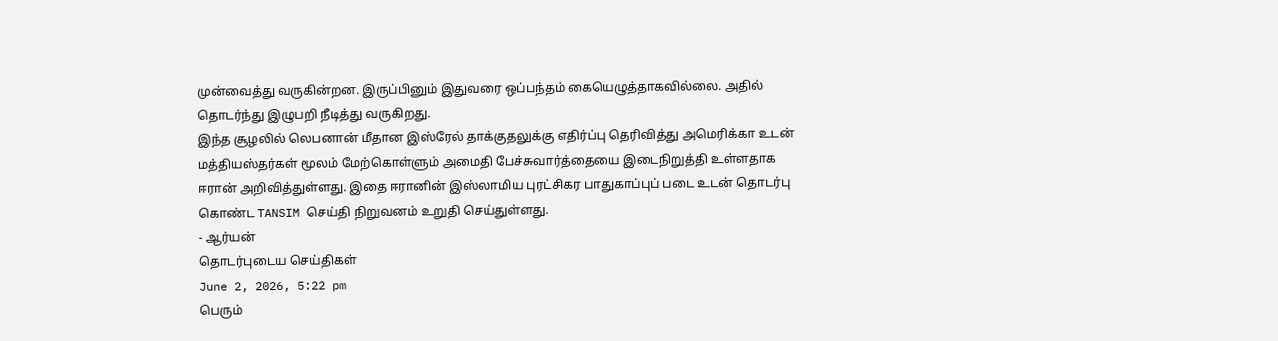முன்வைத்து வருகின்றன. இருப்பினும் இதுவரை ஒப்பந்தம் கையெழுத்தாகவில்லை. அதில் தொடர்ந்து இழுபறி நீடித்து வருகிறது.
இந்த சூழலில் லெபனான் மீதான இஸ்ரேல் தாக்குதலுக்கு எதிர்ப்பு தெரிவித்து அமெரிக்கா உடன் மத்தியஸ்தர்கள் மூலம் மேற்கொள்ளும் அமைதி பேச்சுவார்த்தையை இடைநிறுத்தி உள்ளதாக ஈரான் அறிவித்துள்ளது. இதை ஈரானின் இஸ்லாமிய புரட்சிகர பாதுகாப்புப் படை உடன் தொடர்பு கொண்ட TANSIM செய்தி நிறுவனம் உறுதி செய்துள்ளது.
- ஆர்யன்
தொடர்புடைய செய்திகள்
June 2, 2026, 5:22 pm
பெரும்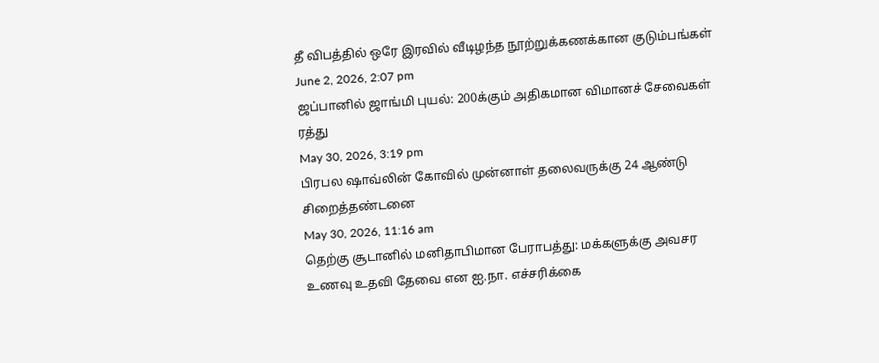தீ விபத்தில் ஒரே இரவில் வீடிழந்த நூற்றுக்கணக்கான குடும்பங்கள்
June 2, 2026, 2:07 pm
ஜப்பானில் ஜாங்மி புயல்: 200க்கும் அதிகமான விமானச் சேவைகள் ரத்து
May 30, 2026, 3:19 pm
பிரபல ஷாவ்லின் கோவில் முன்னாள் தலைவருக்கு 24 ஆண்டு சிறைத்தண்டனை
May 30, 2026, 11:16 am
தெற்கு சூடானில் மனிதாபிமான பேராபத்து: மக்களுக்கு அவசர உணவு உதவி தேவை என ஐ.நா. எச்சரிக்கை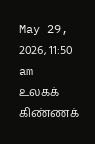May 29, 2026, 11:50 am
உலகக் கிண்ணக்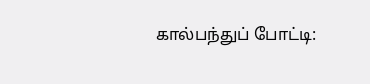கால்பந்துப் போட்டி: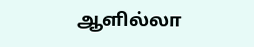ஆளில்லா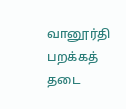வானூர்தி பறக்கத் தடை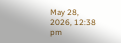May 28, 2026, 12:38 pm